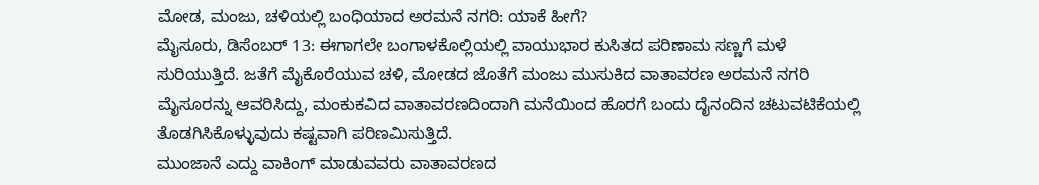ಮೋಡ, ಮಂಜು, ಚಳಿಯಲ್ಲಿ ಬಂಧಿಯಾದ ಅರಮನೆ ನಗರಿ: ಯಾಕೆ ಹೀಗೆ?
ಮೈಸೂರು, ಡಿಸೆಂಬರ್ 13: ಈಗಾಗಲೇ ಬಂಗಾಳಕೊಲ್ಲಿಯಲ್ಲಿ ವಾಯುಭಾರ ಕುಸಿತದ ಪರಿಣಾಮ ಸಣ್ಣಗೆ ಮಳೆ ಸುರಿಯುತ್ತಿದೆ. ಜತೆಗೆ ಮೈಕೊರೆಯುವ ಚಳಿ, ಮೋಡದ ಜೊತೆಗೆ ಮಂಜು ಮುಸುಕಿದ ವಾತಾವರಣ ಅರಮನೆ ನಗರಿ ಮೈಸೂರನ್ನು ಆವರಿಸಿದ್ದು, ಮಂಕುಕವಿದ ವಾತಾವರಣದಿಂದಾಗಿ ಮನೆಯಿಂದ ಹೊರಗೆ ಬಂದು ದೈನಂದಿನ ಚಟುವಟಿಕೆಯಲ್ಲಿ ತೊಡಗಿಸಿಕೊಳ್ಳುವುದು ಕಷ್ಟವಾಗಿ ಪರಿಣಮಿಸುತ್ತಿದೆ.
ಮುಂಜಾನೆ ಎದ್ದು ವಾಕಿಂಗ್ ಮಾಡುವವರು ವಾತಾವರಣದ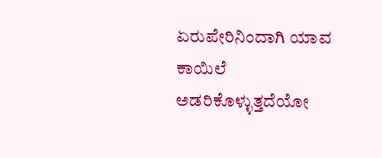ಏರುಪೇರಿನಿಂದಾಗಿ ಯಾವ ಕಾಯಿಲೆ ಅಡರಿಕೊಳ್ಳುತ್ತದೆಯೋ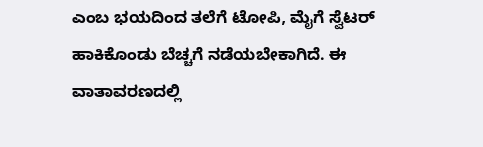ಎಂಬ ಭಯದಿಂದ ತಲೆಗೆ ಟೋಪಿ, ಮೈಗೆ ಸ್ವೆಟರ್ ಹಾಕಿಕೊಂಡು ಬೆಚ್ಚಗೆ ನಡೆಯಬೇಕಾಗಿದೆ. ಈ ವಾತಾವರಣದಲ್ಲಿ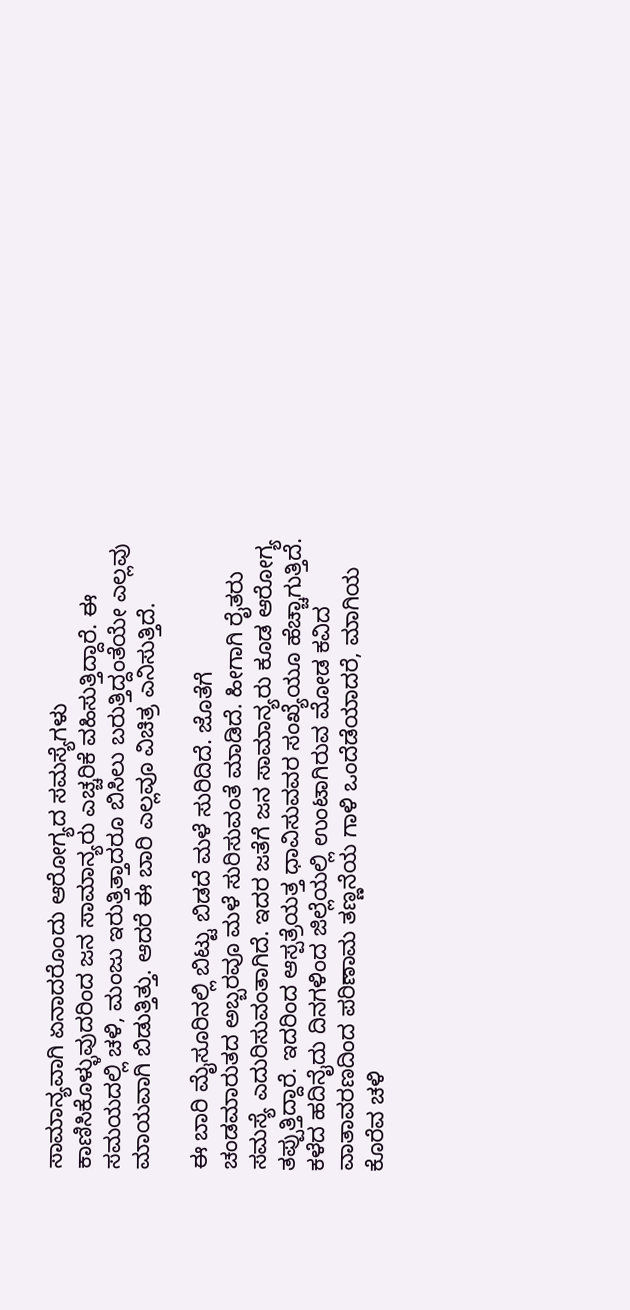ಸಾಮಾನ್ಯವಾಗಿ ಏನಾದರೊಂದು ಆರೋಗ್ಯದ ಸಮಸ್ಯೆಗಳು ಕಾಣಿಸಿಕೊಳ್ಳುವುದರಿಂದ ಜನ ಸಾಮಾನ್ಯರು ಎಚ್ಚರಿಕೆ ವಹಿಸುತ್ತಿದ್ದಾರೆ. ಈ ಸಮಯದಲ್ಲಿ ಚಳಿ, ಮಂಜು ಇರುತ್ತಿತ್ತಾದರೂ ಬಿಸಿಲು ಬರುತ್ತಿದ್ದಂತೆಯೇ ಎಲ್ಲವು ಮಾಯವಾಗಿ ಬಿಡುತ್ತಿತ್ತು. ಆದರೆ ಈ ಬಾರಿ ಎಲ್ಲವೂ ವಿಚಿತ್ರ ಎನಿಸುತ್ತಿದೆ.

ಈ ಬಾರಿ ಮೈಸೂರಿನಲ್ಲಿ ಬಿಟ್ಟು ಬಿಡದೆ ಮಳೆ ಸುರಿದಿದೆ. ಜೊತೆಗೆ ಚಂಡಮಾರುತದ ಅಬ್ಬರವೂ ಮಳೆ ಸುರಿಸುವಂತೆ ಮಾಡಿದೆ. ಹೀಗಾಗಿ ರೈತರು ಸಮಸ್ಯೆ ಎದುರಿಸುವಂತಾಗಿದೆ. ಇದರ ಜತೆಗೆ ಜನ ಸಾಮಾನ್ಯರು ಕೂಡ ಆರೋಗ್ಯ ತಪ್ಪುತ್ತಿದ್ದಾರೆ. ಇದರಿಂದ ಆಸ್ಪತ್ರೆಯತ್ತ ಧಾವಿಸುವವರ ಸಂಖ್ಯೆಯೂ ಹೆಚ್ಚಾಗುತ್ತಿದೆ. ಕಳೆದ ಹದಿನೈದು ದಿನಗಳಿಂದ ಜಿಲ್ಲೆಯಲ್ಲಿ ಉಂಟಾಗಿರುವ ಮೋಡ ಕವಿದ ವಾತಾವರಣದಿಂದ ಪರಿಣಾಮ ತಣ್ಣನೆಯ ಗಾಳಿ ಒಂದೆಡೆಯಾದರೆ, ಮಾಗಿಯ ಕೊರೆವ ಚಳಿ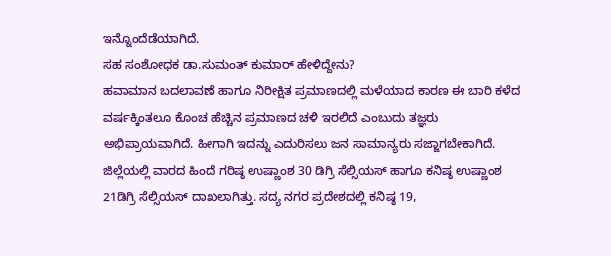ಇನ್ನೊಂದೆಡೆಯಾಗಿದೆ.
ಸಹ ಸಂಶೋಧಕ ಡಾ.ಸುಮಂತ್ ಕುಮಾರ್ ಹೇಳಿದ್ದೇನು?
ಹವಾಮಾನ ಬದಲಾವಣೆ ಹಾಗೂ ನಿರೀಕ್ಷಿತ ಪ್ರಮಾಣದಲ್ಲಿ ಮಳೆಯಾದ ಕಾರಣ ಈ ಬಾರಿ ಕಳೆದ ವರ್ಷಕ್ಕಿಂತಲೂ ಕೊಂಚ ಹೆಚ್ಚಿನ ಪ್ರಮಾಣದ ಚಳಿ ಇರಲಿದೆ ಎಂಬುದು ತಜ್ಞರು ಅಭಿಪ್ರಾಯವಾಗಿದೆ. ಹೀಗಾಗಿ ಇದನ್ನು ಎದುರಿಸಲು ಜನ ಸಾಮಾನ್ಯರು ಸಜ್ಜಾಗಬೇಕಾಗಿದೆ. ಜಿಲ್ಲೆಯಲ್ಲಿ ವಾರದ ಹಿಂದೆ ಗರಿಷ್ಠ ಉಷ್ಣಾಂಶ 30 ಡಿಗ್ರಿ ಸೆಲ್ಸಿಯಸ್ ಹಾಗೂ ಕನಿಷ್ಠ ಉಷ್ಣಾಂಶ 21ಡಿಗ್ರಿ ಸೆಲ್ಸಿಯಸ್ ದಾಖಲಾಗಿತ್ತು. ಸದ್ಯ ನಗರ ಪ್ರದೇಶದಲ್ಲಿ ಕನಿಷ್ಠ 19,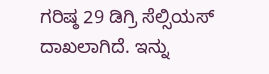ಗರಿಷ್ಠ 29 ಡಿಗ್ರಿ ಸೆಲ್ಸಿಯಸ್ ದಾಖಲಾಗಿದೆ. ಇನ್ನು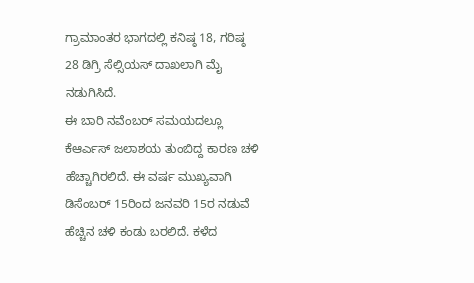ಗ್ರಾಮಾಂತರ ಭಾಗದಲ್ಲಿ ಕನಿಷ್ಠ 18, ಗರಿಷ್ಠ 28 ಡಿಗ್ರಿ ಸೆಲ್ಸಿಯಸ್ ದಾಖಲಾಗಿ ಮೈ ನಡುಗಿಸಿದೆ.
ಈ ಬಾರಿ ನವೆಂಬರ್ ಸಮಯದಲ್ಲೂ ಕೆಆರ್ಎಸ್ ಜಲಾಶಯ ತುಂಬಿದ್ದ ಕಾರಣ ಚಳಿ ಹೆಚ್ಚಾಗಿರಲಿದೆ. ಈ ವರ್ಷ ಮುಖ್ಯವಾಗಿ ಡಿಸೆಂಬರ್ 15ರಿಂದ ಜನವರಿ 15ರ ನಡುವೆ ಹೆಚ್ಚಿನ ಚಳಿ ಕಂಡು ಬರಲಿದೆ. ಕಳೆದ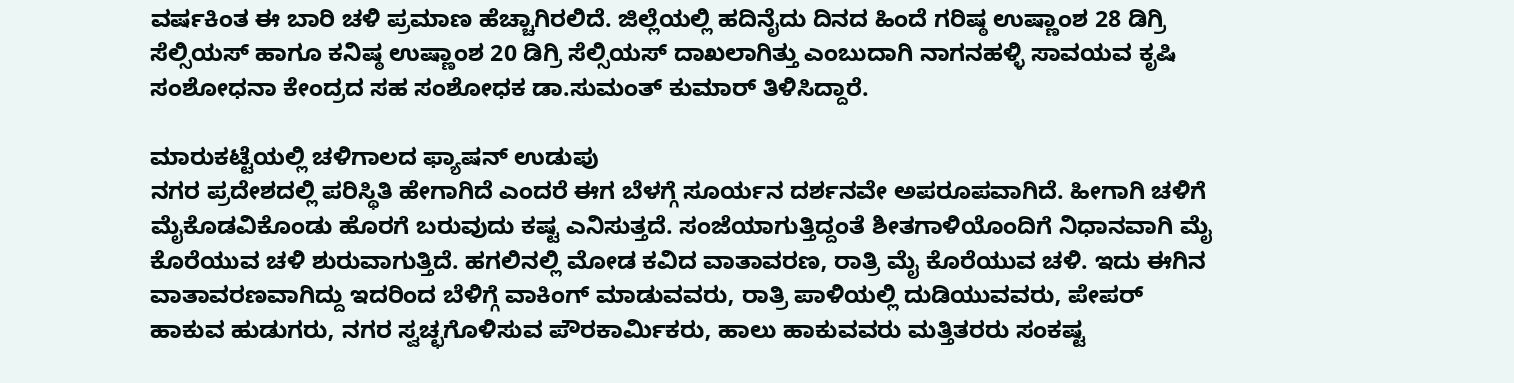ವರ್ಷಕಿಂತ ಈ ಬಾರಿ ಚಳಿ ಪ್ರಮಾಣ ಹೆಚ್ಚಾಗಿರಲಿದೆ. ಜಿಲ್ಲೆಯಲ್ಲಿ ಹದಿನೈದು ದಿನದ ಹಿಂದೆ ಗರಿಷ್ಠ ಉಷ್ಣಾಂಶ 28 ಡಿಗ್ರಿ ಸೆಲ್ಸಿಯಸ್ ಹಾಗೂ ಕನಿಷ್ಠ ಉಷ್ಣಾಂಶ 20 ಡಿಗ್ರಿ ಸೆಲ್ಸಿಯಸ್ ದಾಖಲಾಗಿತ್ತು ಎಂಬುದಾಗಿ ನಾಗನಹಳ್ಳಿ ಸಾವಯವ ಕೃಷಿ ಸಂಶೋಧನಾ ಕೇಂದ್ರದ ಸಹ ಸಂಶೋಧಕ ಡಾ.ಸುಮಂತ್ ಕುಮಾರ್ ತಿಳಿಸಿದ್ದಾರೆ.

ಮಾರುಕಟ್ಟೆಯಲ್ಲಿ ಚಳಿಗಾಲದ ಫ್ಯಾಷನ್ ಉಡುಪು
ನಗರ ಪ್ರದೇಶದಲ್ಲಿ ಪರಿಸ್ಥಿತಿ ಹೇಗಾಗಿದೆ ಎಂದರೆ ಈಗ ಬೆಳಗ್ಗೆ ಸೂರ್ಯನ ದರ್ಶನವೇ ಅಪರೂಪವಾಗಿದೆ. ಹೀಗಾಗಿ ಚಳಿಗೆ ಮೈಕೊಡವಿಕೊಂಡು ಹೊರಗೆ ಬರುವುದು ಕಷ್ಟ ಎನಿಸುತ್ತದೆ. ಸಂಜೆಯಾಗುತ್ತಿದ್ದಂತೆ ಶೀತಗಾಳಿಯೊಂದಿಗೆ ನಿಧಾನವಾಗಿ ಮೈ ಕೊರೆಯುವ ಚಳಿ ಶುರುವಾಗುತ್ತಿದೆ. ಹಗಲಿನಲ್ಲಿ ಮೋಡ ಕವಿದ ವಾತಾವರಣ, ರಾತ್ರಿ ಮೈ ಕೊರೆಯುವ ಚಳಿ. ಇದು ಈಗಿನ ವಾತಾವರಣವಾಗಿದ್ದು ಇದರಿಂದ ಬೆಳಿಗ್ಗೆ ವಾಕಿಂಗ್ ಮಾಡುವವರು, ರಾತ್ರಿ ಪಾಳಿಯಲ್ಲಿ ದುಡಿಯುವವರು, ಪೇಪರ್ ಹಾಕುವ ಹುಡುಗರು, ನಗರ ಸ್ವಚ್ಛಗೊಳಿಸುವ ಪೌರಕಾರ್ಮಿಕರು, ಹಾಲು ಹಾಕುವವರು ಮತ್ತಿತರರು ಸಂಕಷ್ಟ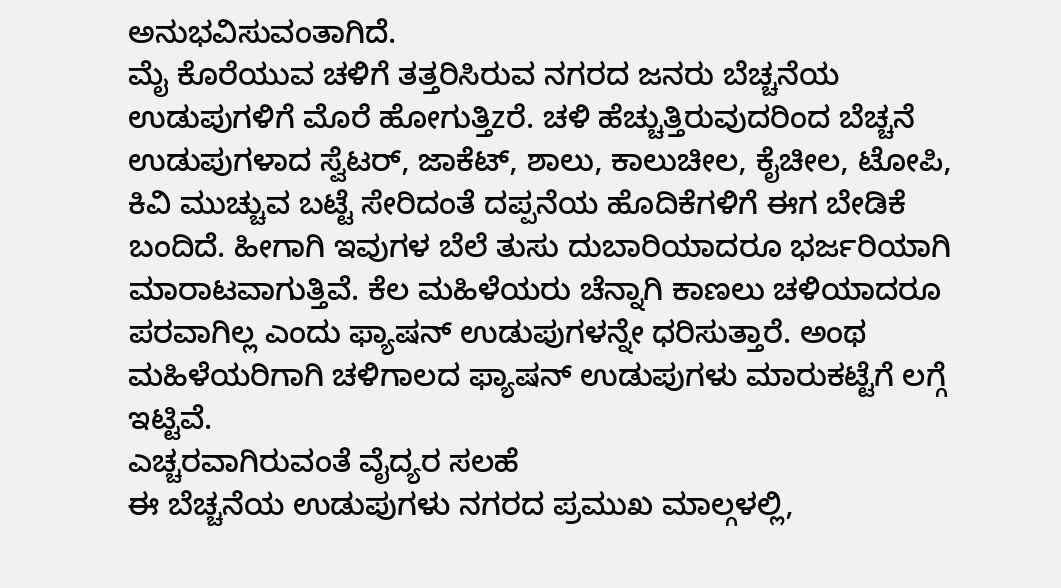ಅನುಭವಿಸುವಂತಾಗಿದೆ.
ಮೈ ಕೊರೆಯುವ ಚಳಿಗೆ ತತ್ತರಿಸಿರುವ ನಗರದ ಜನರು ಬೆಚ್ಚನೆಯ ಉಡುಪುಗಳಿಗೆ ಮೊರೆ ಹೋಗುತ್ತಿzರೆ. ಚಳಿ ಹೆಚ್ಚುತ್ತಿರುವುದರಿಂದ ಬೆಚ್ಚನೆ ಉಡುಪುಗಳಾದ ಸ್ವೆಟರ್, ಜಾಕೆಟ್, ಶಾಲು, ಕಾಲುಚೀಲ, ಕೈಚೀಲ, ಟೋಪಿ, ಕಿವಿ ಮುಚ್ಚುವ ಬಟ್ಟೆ ಸೇರಿದಂತೆ ದಪ್ಪನೆಯ ಹೊದಿಕೆಗಳಿಗೆ ಈಗ ಬೇಡಿಕೆ ಬಂದಿದೆ. ಹೀಗಾಗಿ ಇವುಗಳ ಬೆಲೆ ತುಸು ದುಬಾರಿಯಾದರೂ ಭರ್ಜರಿಯಾಗಿ ಮಾರಾಟವಾಗುತ್ತಿವೆ. ಕೆಲ ಮಹಿಳೆಯರು ಚೆನ್ನಾಗಿ ಕಾಣಲು ಚಳಿಯಾದರೂ ಪರವಾಗಿಲ್ಲ ಎಂದು ಫ್ಯಾಷನ್ ಉಡುಪುಗಳನ್ನೇ ಧರಿಸುತ್ತಾರೆ. ಅಂಥ ಮಹಿಳೆಯರಿಗಾಗಿ ಚಳಿಗಾಲದ ಫ್ಯಾಷನ್ ಉಡುಪುಗಳು ಮಾರುಕಟ್ಟೆಗೆ ಲಗ್ಗೆ ಇಟ್ಟಿವೆ.
ಎಚ್ಚರವಾಗಿರುವಂತೆ ವೈದ್ಯರ ಸಲಹೆ
ಈ ಬೆಚ್ಚನೆಯ ಉಡುಪುಗಳು ನಗರದ ಪ್ರಮುಖ ಮಾಲ್ಗಳಲ್ಲಿ,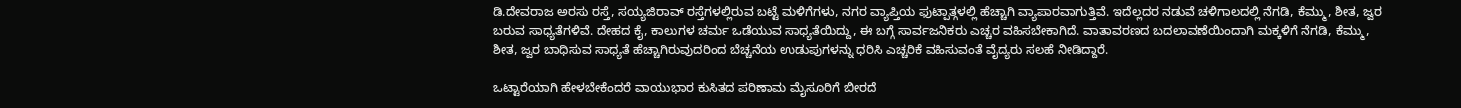ಡಿ.ದೇವರಾಜ ಅರಸು ರಸ್ತೆ, ಸಯ್ಯಜಿರಾವ್ ರಸ್ತೆಗಳಲ್ಲಿರುವ ಬಟ್ಟೆ ಮಳಿಗೆಗಳು, ನಗರ ವ್ಯಾಪ್ತಿಯ ಫುಟ್ಪಾತ್ಗಳಲ್ಲಿ ಹೆಚ್ಚಾಗಿ ವ್ಯಾಪಾರವಾಗುತ್ತಿವೆ. ಇದೆಲ್ಲದರ ನಡುವೆ ಚಳಿಗಾಲದಲ್ಲಿ ನೆಗಡಿ, ಕೆಮ್ಮು, ಶೀತ, ಜ್ವರ ಬರುವ ಸಾಧ್ಯತೆಗಳಿವೆ. ದೇಹದ ಕೈ, ಕಾಲುಗಳ ಚರ್ಮ ಒಡೆಯುವ ಸಾಧ್ಯತೆಯಿದ್ದು, ಈ ಬಗ್ಗೆ ಸಾರ್ವಜನಿಕರು ಎಚ್ಚರ ವಹಿಸಬೇಕಾಗಿದೆ. ವಾತಾವರಣದ ಬದಲಾವಣೆಯಿಂದಾಗಿ ಮಕ್ಕಳಿಗೆ ನೆಗಡಿ, ಕೆಮ್ಮು, ಶೀತ, ಜ್ವರ ಬಾಧಿಸುವ ಸಾಧ್ಯತೆ ಹೆಚ್ಚಾಗಿರುವುದರಿಂದ ಬೆಚ್ಚನೆಯ ಉಡುಪುಗಳನ್ನು ಧರಿಸಿ ಎಚ್ಚರಿಕೆ ವಹಿಸುವಂತೆ ವೈದ್ಯರು ಸಲಹೆ ನೀಡಿದ್ದಾರೆ.

ಒಟ್ಟಾರೆಯಾಗಿ ಹೇಳಬೇಕೆಂದರೆ ವಾಯುಭಾರ ಕುಸಿತದ ಪರಿಣಾಮ ಮೈಸೂರಿಗೆ ಬೀರದೆ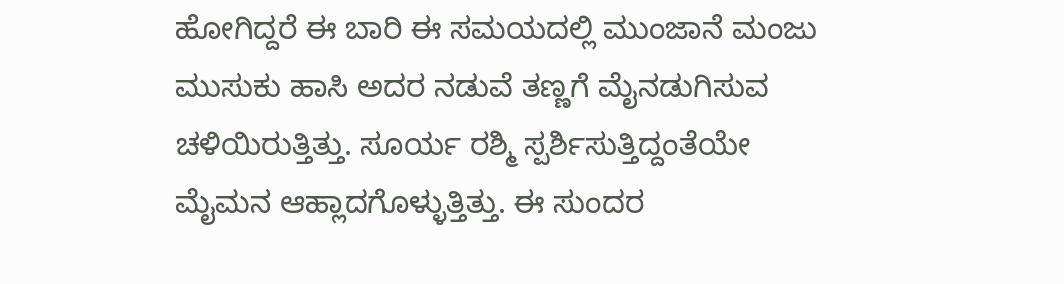ಹೋಗಿದ್ದರೆ ಈ ಬಾರಿ ಈ ಸಮಯದಲ್ಲಿ ಮುಂಜಾನೆ ಮಂಜು ಮುಸುಕು ಹಾಸಿ ಅದರ ನಡುವೆ ತಣ್ಣಗೆ ಮೈನಡುಗಿಸುವ ಚಳಿಯಿರುತ್ತಿತ್ತು. ಸೂರ್ಯ ರಶ್ಮಿ ಸ್ಪರ್ಶಿಸುತ್ತಿದ್ದಂತೆಯೇ ಮೈಮನ ಆಹ್ಲಾದಗೊಳ್ಳುತ್ತಿತ್ತು. ಈ ಸುಂದರ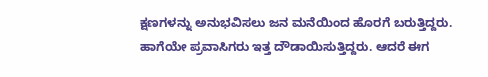ಕ್ಷಣಗಳನ್ನು ಅನುಭವಿಸಲು ಜನ ಮನೆಯಿಂದ ಹೊರಗೆ ಬರುತ್ತಿದ್ದರು. ಹಾಗೆಯೇ ಪ್ರವಾಸಿಗರು ಇತ್ತ ದೌಡಾಯಿಸುತ್ತಿದ್ದರು. ಆದರೆ ಈಗ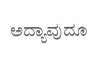ಅದ್ಯಾವುದೂ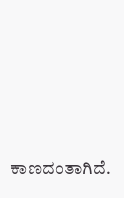ಕಾಣದಂತಾಗಿದೆ.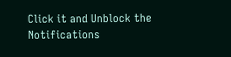Click it and Unblock the Notifications